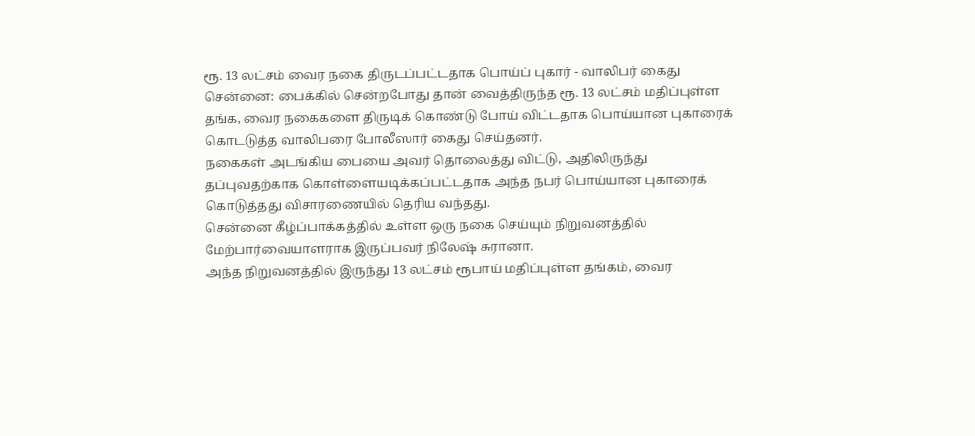ரூ. 13 லட்சம் வைர நகை திருடப்பட்டதாக பொய்ப் புகார் - வாலிபர் கைது
சென்னை: பைக்கில் சென்றபோது தான் வைத்திருந்த ரூ. 13 லட்சம் மதிப்புள்ள தங்க, வைர நகைகளை திருடிக் கொண்டு போய் விட்டதாக பொய்யான புகாரைக் கொடடுத்த வாலிபரை போலீஸார் கைது செய்தனர்.
நகைகள் அடங்கிய பையை அவர் தொலைத்து விட்டு, அதிலிருந்து தப்புவதற்காக கொள்ளையடிக்கப்பட்டதாக அந்த நபர் பொய்யான புகாரைக் கொடுத்தது விசாரணையில் தெரிய வந்தது.
சென்னை கீழ்ப்பாக்கத்தில் உள்ள ஒரு நகை செய்யும் நிறுவனத்தில் மேற்பார்வையாளராக இருப்பவர் நிலேஷ் சுரானா.
அந்த நிறுவனத்தில் இருந்து 13 லட்சம் ரூபாய் மதிப்புள்ள தங்கம், வைர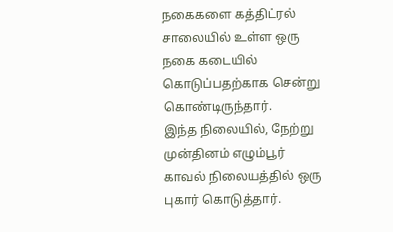நகைகளை கத்திட்ரல் சாலையில் உள்ள ஒரு நகை கடையில் கொடுப்பதற்காக சென்று கொண்டிருந்தார்.
இந்த நிலையில், நேற்று முன்தினம் எழும்பூர் காவல் நிலையத்தில் ஒரு புகார் கொடுத்தார்.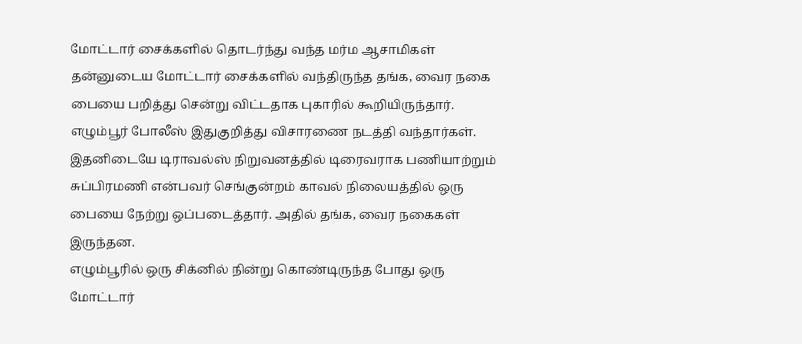மோட்டார் சைக்களில் தொடர்ந்து வந்த மர்ம ஆசாமிகள் தன்னுடைய மோட்டார் சைக்களில் வந்திருந்த தங்க, வைர நகை பையை பறித்து சென்று விட்டதாக புகாரில் கூறியிருந்தார்.
எழும்பூர் போலீஸ் இதுகுறித்து விசாரணை நடத்தி வந்தார்கள். இதனிடையே டிராவல்ஸ் நிறுவனத்தில் டிரைவராக பணியாற்றும் சுப்பிரமணி என்பவர் செங்குன்றம் காவல் நிலையத்தில் ஒரு பையை நேற்று ஒப்படைத்தார். அதில் தங்க, வைர நகைகள் இருந்தன.
எழும்பூரில் ஒரு சிக்னில் நின்று கொண்டிருந்த போது ஒரு மோட்டார்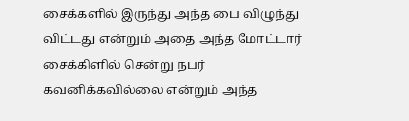சைக்களில் இருந்து அந்த பை விழுந்து விட்டது என்றும் அதை அந்த மோட்டார் சைக்கிளில் சென்று நபர் கவனிக்கவில்லை என்றும் அந்த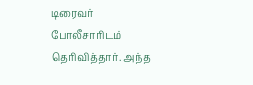டிரைவர் போலீசாரிடம் தெரிவித்தார். அந்த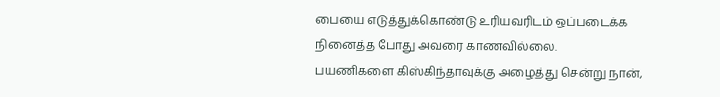பையை எடுத்துக்கொண்டு உரியவரிடம் ஒப்படைக்க நினைத்த போது அவரை காணவில்லை.
பயணிகளை கிஸ்கிந்தாவுக்கு அழைத்து சென்று நான்,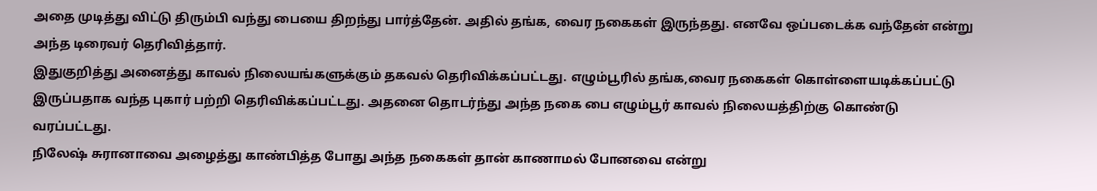அதை முடித்து விட்டு திரும்பி வந்து பையை திறந்து பார்த்தேன். அதில் தங்க, வைர நகைகள் இருந்தது. எனவே ஒப்படைக்க வந்தேன் என்று அந்த டிரைவர் தெரிவித்தார்.
இதுகுறித்து அனைத்து காவல் நிலையங்களுக்கும் தகவல் தெரிவிக்கப்பட்டது. எழும்பூரில் தங்க,வைர நகைகள் கொள்ளையடிக்கப்பட்டு இருப்பதாக வந்த புகார் பற்றி தெரிவிக்கப்பட்டது. அதனை தொடர்ந்து அந்த நகை பை எழும்பூர் காவல் நிலையத்திற்கு கொண்டு வரப்பட்டது.
நிலேஷ் சுரானாவை அழைத்து காண்பித்த போது அந்த நகைகள் தான் காணாமல் போனவை என்று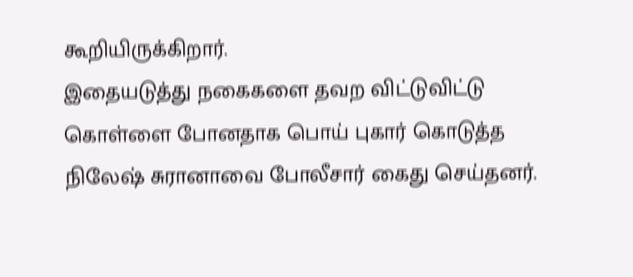கூறியிருக்கிறார்.
இதையடுத்து நகைகளை தவற விட்டுவிட்டு கொள்ளை போனதாக பொய் புகார் கொடுத்த நிலேஷ் சுரானாவை போலீசார் கைது செய்தனர்.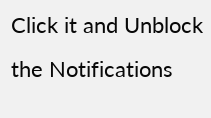Click it and Unblock the Notifications